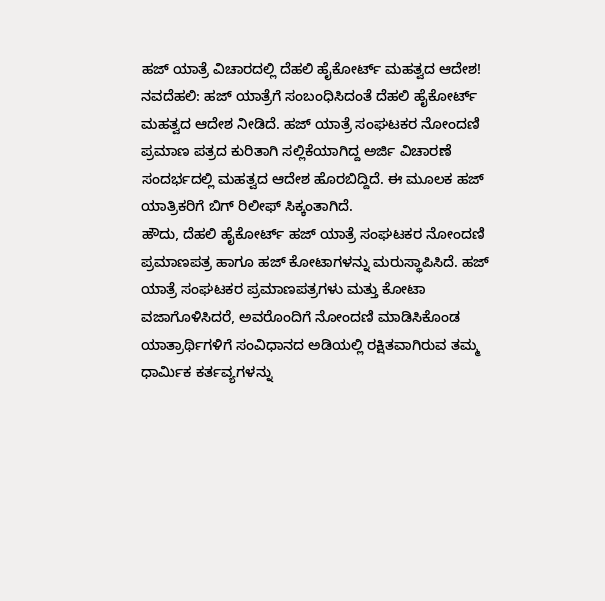ಹಜ್ ಯಾತ್ರೆ ವಿಚಾರದಲ್ಲಿ ದೆಹಲಿ ಹೈಕೋರ್ಟ್ ಮಹತ್ವದ ಆದೇಶ!
ನವದೆಹಲಿ: ಹಜ್ ಯಾತ್ರೆಗೆ ಸಂಬಂಧಿಸಿದಂತೆ ದೆಹಲಿ ಹೈಕೋರ್ಟ್ ಮಹತ್ವದ ಆದೇಶ ನೀಡಿದೆ. ಹಜ್ ಯಾತ್ರೆ ಸಂಘಟಕರ ನೋಂದಣಿ ಪ್ರಮಾಣ ಪತ್ರದ ಕುರಿತಾಗಿ ಸಲ್ಲಿಕೆಯಾಗಿದ್ದ ಅರ್ಜಿ ವಿಚಾರಣೆ ಸಂದರ್ಭದಲ್ಲಿ ಮಹತ್ವದ ಆದೇಶ ಹೊರಬಿದ್ದಿದೆ. ಈ ಮೂಲಕ ಹಜ್ ಯಾತ್ರಿಕರಿಗೆ ಬಿಗ್ ರಿಲೀಫ್ ಸಿಕ್ಕಂತಾಗಿದೆ.
ಹೌದು, ದೆಹಲಿ ಹೈಕೋರ್ಟ್ ಹಜ್ ಯಾತ್ರೆ ಸಂಘಟಕರ ನೋಂದಣಿ ಪ್ರಮಾಣಪತ್ರ ಹಾಗೂ ಹಜ್ ಕೋಟಾಗಳನ್ನು ಮರುಸ್ಥಾಪಿಸಿದೆ. ಹಜ್ ಯಾತ್ರೆ ಸಂಘಟಕರ ಪ್ರಮಾಣಪತ್ರಗಳು ಮತ್ತು ಕೋಟಾ ವಜಾಗೊಳಿಸಿದರೆ, ಅವರೊಂದಿಗೆ ನೋಂದಣಿ ಮಾಡಿಸಿಕೊಂಡ ಯಾತ್ರಾರ್ಥಿಗಳಿಗೆ ಸಂವಿಧಾನದ ಅಡಿಯಲ್ಲಿ ರಕ್ಷಿತವಾಗಿರುವ ತಮ್ಮ ಧಾರ್ಮಿಕ ಕರ್ತವ್ಯಗಳನ್ನು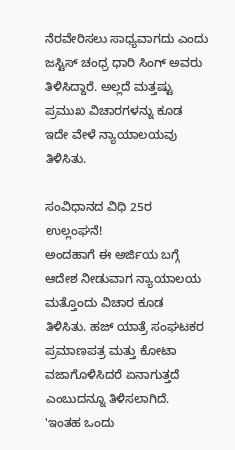ನೆರವೇರಿಸಲು ಸಾಧ್ಯವಾಗದು ಎಂದು ಜಸ್ಟಿಸ್ ಚಂಧ್ರ ಧಾರಿ ಸಿಂಗ್ ಅವರು ತಿಳಿಸಿದ್ದಾರೆ. ಅಲ್ಲದೆ ಮತ್ತಷ್ಟು ಪ್ರಮುಖ ವಿಚಾರಗಳನ್ನು ಕೂಡ ಇದೇ ವೇಳೆ ನ್ಯಾಯಾಲಯವು ತಿಳಿಸಿತು.

ಸಂವಿಧಾನದ ವಿಧಿ 25ರ ಉಲ್ಲಂಘನೆ!
ಅಂದಹಾಗೆ ಈ ಅರ್ಜಿಯ ಬಗ್ಗೆ ಆದೇಶ ನೀಡುವಾಗ ನ್ಯಾಯಾಲಯ ಮತ್ತೊಂದು ವಿಚಾರ ಕೂಡ ತಿಳಿಸಿತು. ಹಜ್ ಯಾತ್ರೆ ಸಂಘಟಕರ ಪ್ರಮಾಣಪತ್ರ ಮತ್ತು ಕೋಟಾ ವಜಾಗೊಳಿಸಿದರೆ ಏನಾಗುತ್ತದೆ ಎಂಬುದನ್ನೂ ತಿಳಿಸಲಾಗಿದೆ. 'ಇಂತಹ ಒಂದು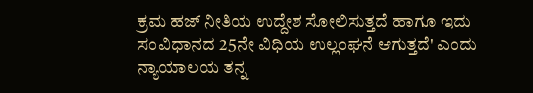ಕ್ರಮ ಹಜ್ ನೀತಿಯ ಉದ್ದೇಶ ಸೋಲಿಸುತ್ತದೆ ಹಾಗೂ ಇದು ಸಂವಿಧಾನದ 25ನೇ ವಿಧಿಯ ಉಲ್ಲಂಘನೆ ಆಗುತ್ತದೆ' ಎಂದು ನ್ಯಾಯಾಲಯ ತನ್ನ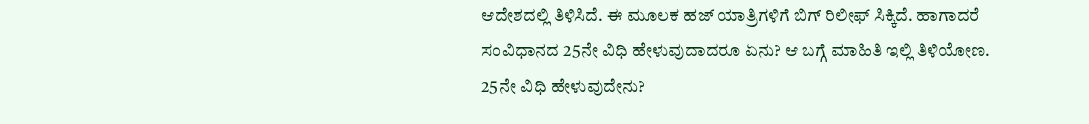ಆದೇಶದಲ್ಲಿ ತಿಳಿಸಿದೆ. ಈ ಮೂಲಕ ಹಜ್ ಯಾತ್ರಿಗಳಿಗೆ ಬಿಗ್ ರಿಲೀಫ್ ಸಿಕ್ಕಿದೆ. ಹಾಗಾದರೆ ಸಂವಿಧಾನದ 25ನೇ ವಿಧಿ ಹೇಳುವುದಾದರೂ ಏನು? ಆ ಬಗ್ಗೆ ಮಾಹಿತಿ ಇಲ್ಲಿ ತಿಳಿಯೋಣ.
25ನೇ ವಿಧಿ ಹೇಳುವುದೇನು?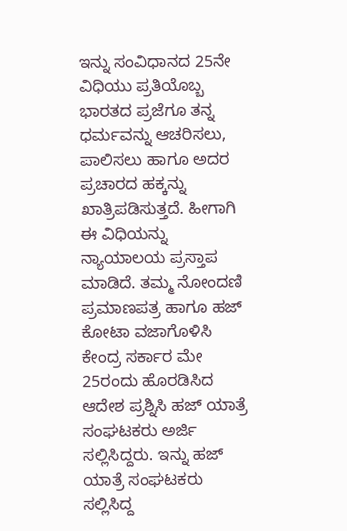ಇನ್ನು ಸಂವಿಧಾನದ 25ನೇ ವಿಧಿಯು ಪ್ರತಿಯೊಬ್ಬ ಭಾರತದ ಪ್ರಜೆಗೂ ತನ್ನ ಧರ್ಮವನ್ನು ಆಚರಿಸಲು, ಪಾಲಿಸಲು ಹಾಗೂ ಅದರ ಪ್ರಚಾರದ ಹಕ್ಕನ್ನು ಖಾತ್ರಿಪಡಿಸುತ್ತದೆ. ಹೀಗಾಗಿ ಈ ವಿಧಿಯನ್ನು ನ್ಯಾಯಾಲಯ ಪ್ರಸ್ತಾಪ ಮಾಡಿದೆ. ತಮ್ಮ ನೋಂದಣಿ ಪ್ರಮಾಣಪತ್ರ ಹಾಗೂ ಹಜ್ ಕೋಟಾ ವಜಾಗೊಳಿಸಿ ಕೇಂದ್ರ ಸರ್ಕಾರ ಮೇ 25ರಂದು ಹೊರಡಿಸಿದ ಆದೇಶ ಪ್ರಶ್ನಿಸಿ ಹಜ್ ಯಾತ್ರೆ ಸಂಘಟಕರು ಅರ್ಜಿ ಸಲ್ಲಿಸಿದ್ದರು. ಇನ್ನು ಹಜ್ ಯಾತ್ರೆ ಸಂಘಟಕರು ಸಲ್ಲಿಸಿದ್ದ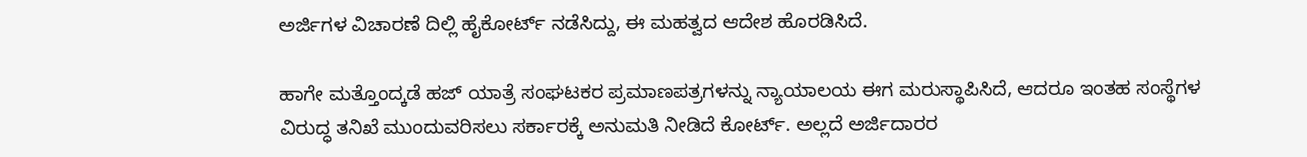ಅರ್ಜಿಗಳ ವಿಚಾರಣೆ ದಿಲ್ಲಿ ಹೈಕೋರ್ಟ್ ನಡೆಸಿದ್ದು, ಈ ಮಹತ್ವದ ಆದೇಶ ಹೊರಡಿಸಿದೆ.

ಹಾಗೇ ಮತ್ತೊಂದ್ಕಡೆ ಹಜ್ ಯಾತ್ರೆ ಸಂಘಟಕರ ಪ್ರಮಾಣಪತ್ರಗಳನ್ನು ನ್ಯಾಯಾಲಯ ಈಗ ಮರುಸ್ಥಾಪಿಸಿದೆ, ಆದರೂ ಇಂತಹ ಸಂಸ್ಥೆಗಳ ವಿರುದ್ಧ ತನಿಖೆ ಮುಂದುವರಿಸಲು ಸರ್ಕಾರಕ್ಕೆ ಅನುಮತಿ ನೀಡಿದೆ ಕೋರ್ಟ್. ಅಲ್ಲದೆ ಅರ್ಜಿದಾರರ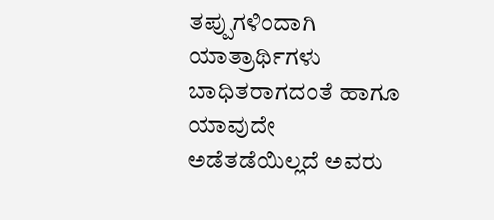ತಪ್ಪುಗಳಿಂದಾಗಿ ಯಾತ್ರಾರ್ಥಿಗಳು ಬಾಧಿತರಾಗದಂತೆ ಹಾಗೂ ಯಾವುದೇ ಅಡೆತಡೆಯಿಲ್ಲದೆ ಅವರು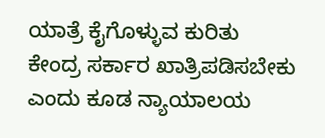ಯಾತ್ರೆ ಕೈಗೊಳ್ಳುವ ಕುರಿತು ಕೇಂದ್ರ ಸರ್ಕಾರ ಖಾತ್ರಿಪಡಿಸಬೇಕು ಎಂದು ಕೂಡ ನ್ಯಾಯಾಲಯ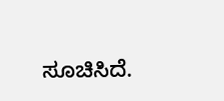ಸೂಚಿಸಿದೆ.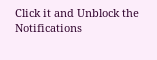Click it and Unblock the Notifications